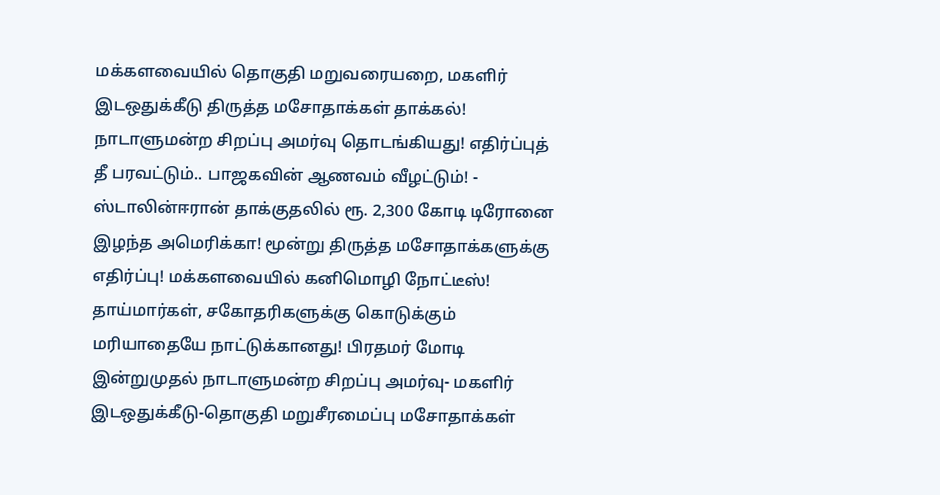மக்களவையில் தொகுதி மறுவரையறை, மகளிர் இடஒதுக்கீடு திருத்த மசோதாக்கள் தாக்கல்! நாடாளுமன்ற சிறப்பு அமர்வு தொடங்கியது! எதிர்ப்புத் தீ பரவட்டும்.. பாஜகவின் ஆணவம் வீழட்டும்! - ஸ்டாலின்ஈரான் தாக்குதலில் ரூ. 2,300 கோடி டிரோனை இழந்த அமெரிக்கா! மூன்று திருத்த மசோதாக்களுக்கு எதிர்ப்பு! மக்களவையில் கனிமொழி நோட்டீஸ்! தாய்மார்கள், சகோதரிகளுக்கு கொடுக்கும் மரியாதையே நாட்டுக்கானது! பிரதமர் மோடி இன்றுமுதல் நாடாளுமன்ற சிறப்பு அமர்வு- மகளிர் இடஒதுக்கீடு-தொகுதி மறுசீரமைப்பு மசோதாக்கள்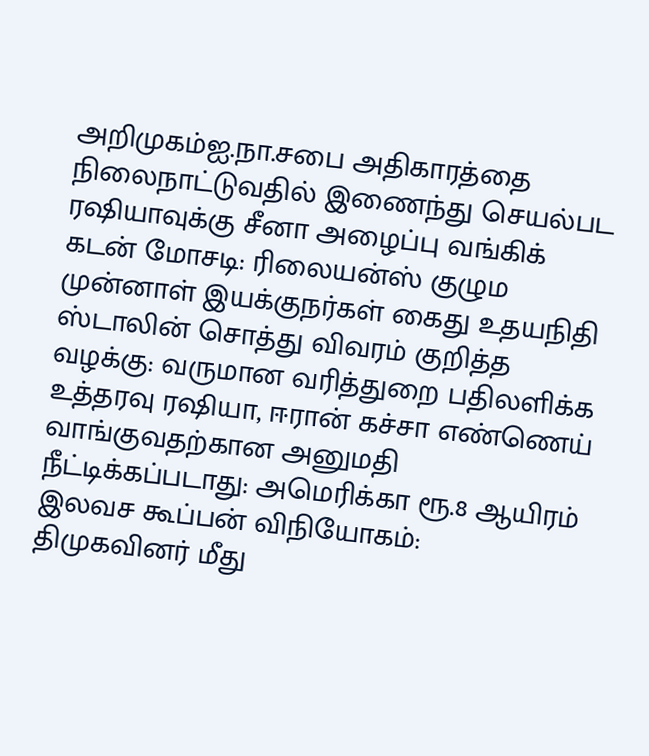அறிமுகம்ஐ.நா.சபை அதிகாரத்தை நிலைநாட்டுவதில் இணைந்து செயல்பட ரஷியாவுக்கு சீனா அழைப்பு வங்கிக் கடன் மோசடி: ரிலையன்ஸ் குழும முன்னாள் இயக்குநர்கள் கைது உதயநிதி ஸ்டாலின் சொத்து விவரம் குறித்த வழக்கு: வருமான வரித்துறை பதிலளிக்க உத்தரவு ரஷியா, ஈரான் கச்சா எண்ணெய் வாங்குவதற்கான அனுமதி நீட்டிக்கப்படாது: அமெரிக்கா ரூ.8 ஆயிரம் இலவச கூப்பன் விநியோகம்: திமுகவினர் மீது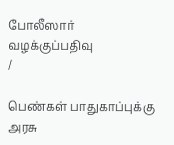போலீஸார் வழக்குப்பதிவு
/

பெண்கள் பாதுகாப்புக்கு அரசு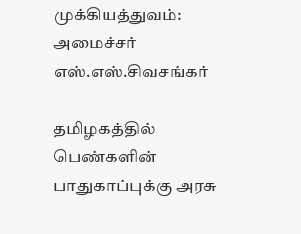முக்கியத்துவம்: அமைச்சர் எஸ்.எஸ்.சிவசங்கர்

தமிழகத்தில் பெண்களின் பாதுகாப்புக்கு அரசு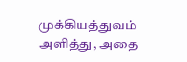முக்கியத்துவம் அளித்து, அதை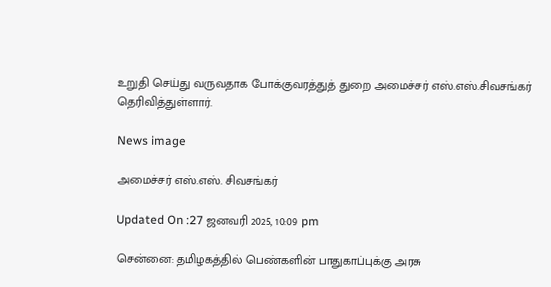உறுதி செய்து வருவதாக போக்குவரத்துத் துறை அமைச்சர் எஸ்.எஸ்.சிவசங்கர் தெரிவித்துள்ளார்.

News image

அமைச்சர் எஸ்.எஸ். சிவசங்கர்

Updated On :27 ஜனவரி 2025, 10:09 pm

சென்னை: தமிழகத்தில் பெண்களின் பாதுகாப்புக்கு அரசு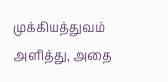முக்கியத்துவம் அளித்து, அதை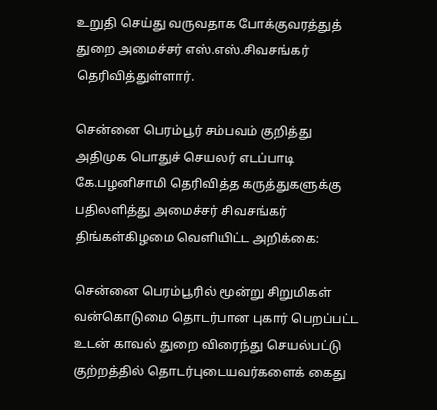உறுதி செய்து வருவதாக போக்குவரத்துத் துறை அமைச்சர் எஸ்.எஸ்.சிவசங்கர் தெரிவித்துள்ளார்.

சென்னை பெரம்பூர் சம்பவம் குறித்து அதிமுக பொதுச் செயலர் எடப்பாடி கே.பழனிசாமி தெரிவித்த கருத்துகளுக்கு பதிலளித்து அமைச்சர் சிவசங்கர் திங்கள்கிழமை வெளியிட்ட அறிக்கை:

சென்னை பெரம்பூரில் மூன்று சிறுமிகள் வன்கொடுமை தொடர்பான புகார் பெறப்பட்ட உடன் காவல் துறை விரைந்து செயல்பட்டு குற்றத்தில் தொடர்புடையவர்களைக் கைது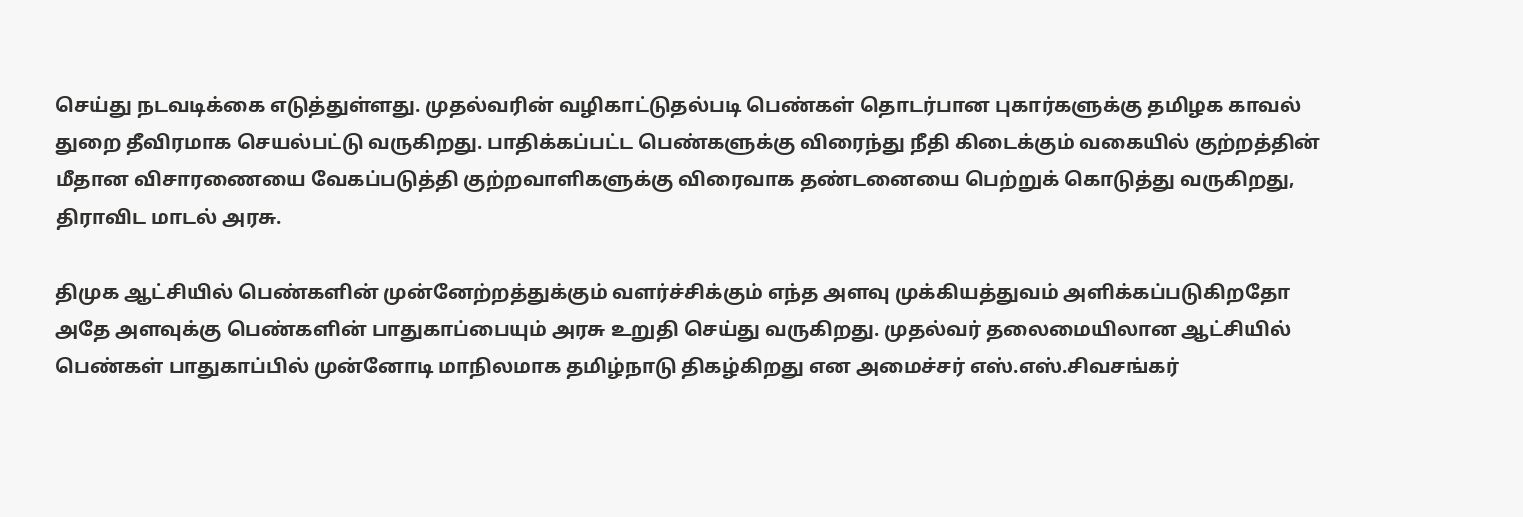செய்து நடவடிக்கை எடுத்துள்ளது. முதல்வரின் வழிகாட்டுதல்படி பெண்கள் தொடர்பான புகார்களுக்கு தமிழக காவல் துறை தீவிரமாக செயல்பட்டு வருகிறது. பாதிக்கப்பட்ட பெண்களுக்கு விரைந்து நீதி கிடைக்கும் வகையில் குற்றத்தின் மீதான விசாரணையை வேகப்படுத்தி குற்றவாளிகளுக்கு விரைவாக தண்டனையை பெற்றுக் கொடுத்து வருகிறது, திராவிட மாடல் அரசு.

திமுக ஆட்சியில் பெண்களின் முன்னேற்றத்துக்கும் வளர்ச்சிக்கும் எந்த அளவு முக்கியத்துவம் அளிக்கப்படுகிறதோ அதே அளவுக்கு பெண்களின் பாதுகாப்பையும் அரசு உறுதி செய்து வருகிறது. முதல்வர் தலைமையிலான ஆட்சியில் பெண்கள் பாதுகாப்பில் முன்னோடி மாநிலமாக தமிழ்நாடு திகழ்கிறது என அமைச்சர் எஸ்.எஸ்.சிவசங்கர்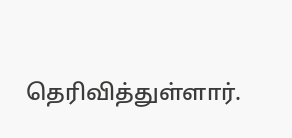தெரிவித்துள்ளார்.